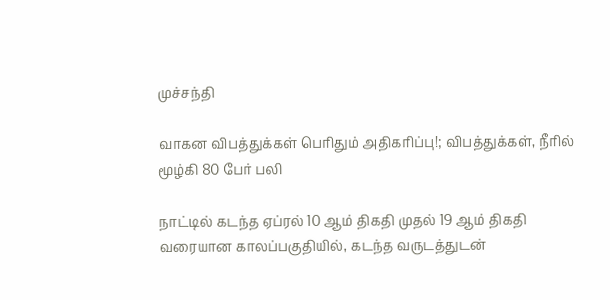முச்சந்தி

வாகன விபத்துக்கள் பெரிதும் அதிகரிப்பு!; விபத்துக்கள், நீரில் மூழ்கி 80 பேர் பலி

நாட்டில் கடந்த ஏப்ரல் 10 ஆம் திகதி முதல் 19 ஆம் திகதி வரையான காலப்பகுதியில், கடந்த வருடத்துடன்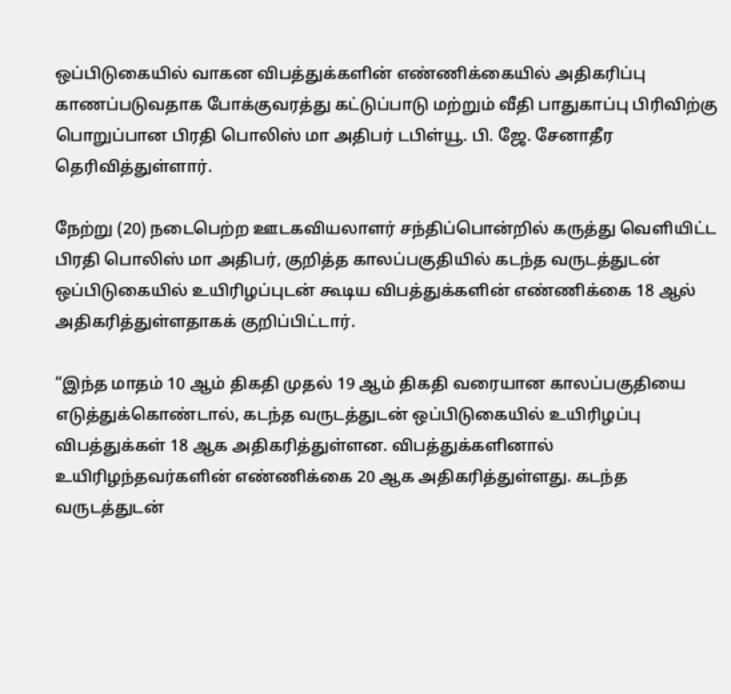ஒப்பிடுகையில் வாகன விபத்துக்களின் எண்ணிக்கையில் அதிகரிப்பு காணப்படுவதாக போக்குவரத்து கட்டுப்பாடு மற்றும் வீதி பாதுகாப்பு பிரிவிற்கு பொறுப்பான பிரதி பொலிஸ் மா அதிபர் டபிள்யூ. பி. ஜே. சேனாதீர தெரிவித்துள்ளார்.

நேற்று (20) நடைபெற்ற ஊடகவியலாளர் சந்திப்பொன்றில் கருத்து வெளியிட்ட பிரதி பொலிஸ் மா அதிபர், குறித்த காலப்பகுதியில் கடந்த வருடத்துடன் ஒப்பிடுகையில் உயிரிழப்புடன் கூடிய விபத்துக்களின் எண்ணிக்கை 18 ஆல் அதிகரித்துள்ளதாகக் குறிப்பிட்டார்.

“இந்த மாதம் 10 ஆம் திகதி முதல் 19 ஆம் திகதி வரையான காலப்பகுதியை எடுத்துக்கொண்டால், கடந்த வருடத்துடன் ஒப்பிடுகையில் உயிரிழப்பு விபத்துக்கள் 18 ஆக அதிகரித்துள்ளன. விபத்துக்களினால் உயிரிழந்தவர்களின் எண்ணிக்கை 20 ஆக அதிகரித்துள்ளது. கடந்த வருடத்துடன்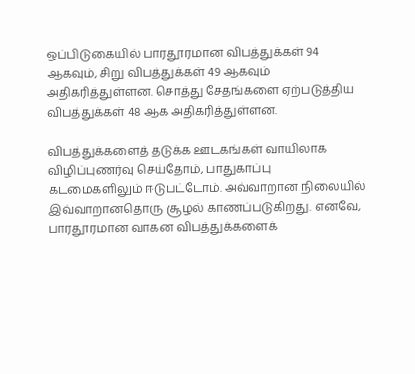ஒப்பிடுகையில் பாரதூரமான விபத்துக்கள் 94 ஆகவும், சிறு விபத்துக்கள் 49 ஆகவும் அதிகரித்துள்ளன. சொத்து சேதங்களை ஏற்படுத்திய விபத்துக்கள் 48 ஆக அதிகரித்துள்ளன.

விபத்துக்களைத் தடுக்க ஊடகங்கள் வாயிலாக விழிப்புணர்வு செய்தோம், பாதுகாப்பு கடமைகளிலும் ஈடுபட்டோம். அவ்வாறான நிலையில் இவ்வாறானதொரு சூழல் காணப்படுகிறது. எனவே, பாரதூரமான வாகன விபத்துக்களைக்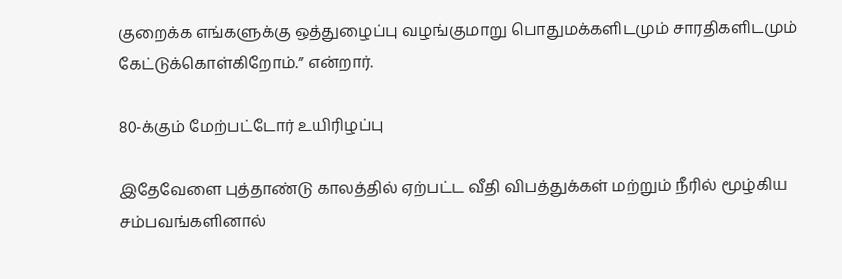குறைக்க எங்களுக்கு ஒத்துழைப்பு வழங்குமாறு பொதுமக்களிடமும் சாரதிகளிடமும் கேட்டுக்கொள்கிறோம்.” என்றார்.

80-க்கும் மேற்பட்டோர் உயிரிழப்பு

இதேவேளை புத்தாண்டு காலத்தில் ஏற்பட்ட வீதி விபத்துக்கள் மற்றும் நீரில் மூழ்கிய சம்பவங்களினால்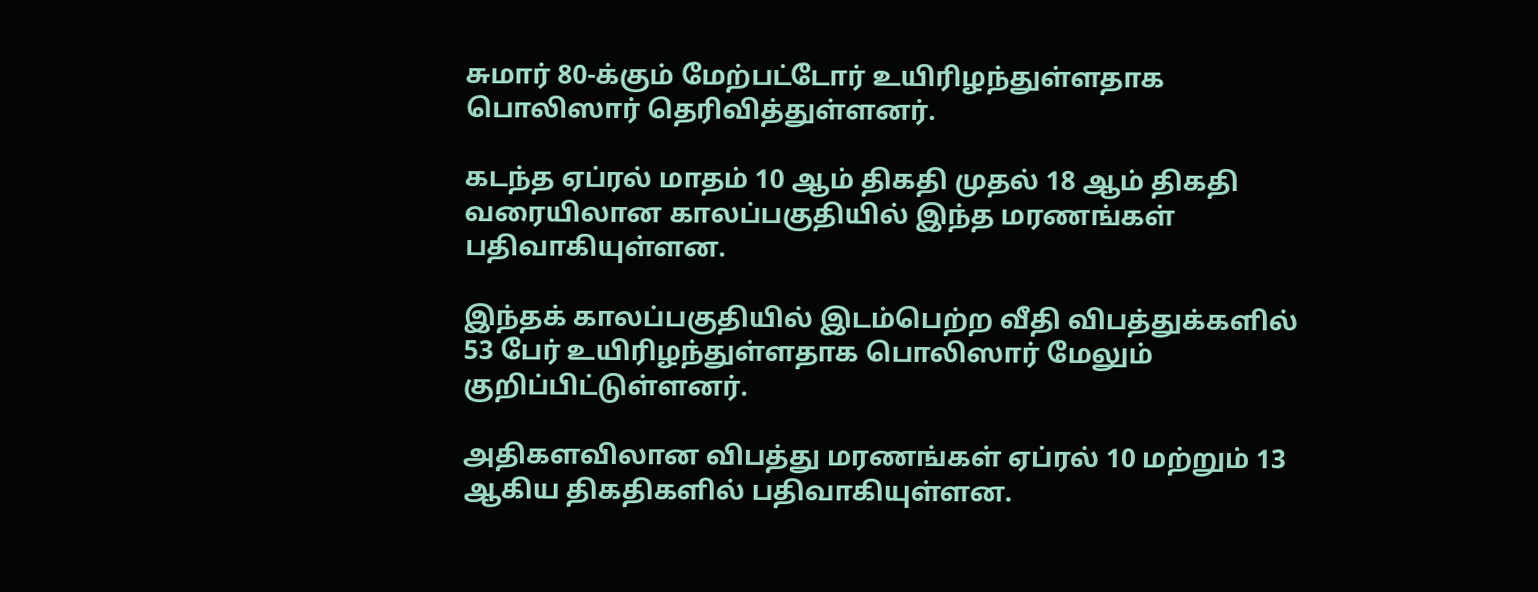சுமார் 80-க்கும் மேற்பட்டோர் உயிரிழந்துள்ளதாக பொலிஸார் தெரிவித்துள்ளனர்.

கடந்த ஏப்ரல் மாதம் 10 ஆம் திகதி முதல் 18 ஆம் திகதி வரையிலான காலப்பகுதியில் இந்த மரணங்கள் பதிவாகியுள்ளன.

இந்தக் காலப்பகுதியில் இடம்பெற்ற வீதி விபத்துக்களில் 53 பேர் உயிரிழந்துள்ளதாக பொலிஸார் மேலும் குறிப்பிட்டுள்ளனர்.

அதிகளவிலான விபத்து மரணங்கள் ஏப்ரல் 10 மற்றும் 13 ஆகிய திகதிகளில் பதிவாகியுள்ளன.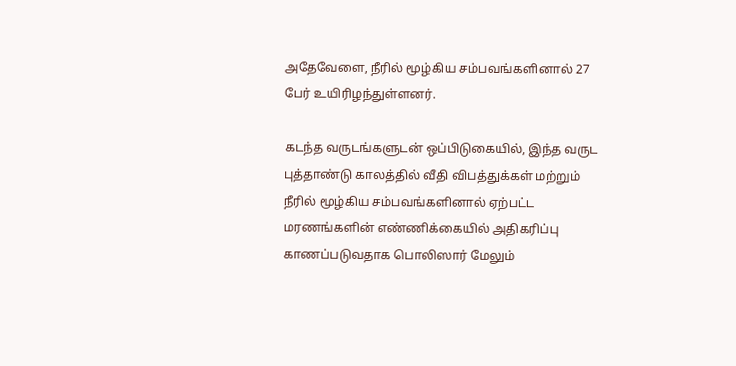அதேவேளை, நீரில் மூழ்கிய சம்பவங்களினால் 27 பேர் உயிரிழந்துள்ளனர்.

கடந்த வருடங்களுடன் ஒப்பிடுகையில், இந்த வருட புத்தாண்டு காலத்தில் வீதி விபத்துக்கள் மற்றும் நீரில் மூழ்கிய சம்பவங்களினால் ஏற்பட்ட மரணங்களின் எண்ணிக்கையில் அதிகரிப்பு காணப்படுவதாக பொலிஸார் மேலும்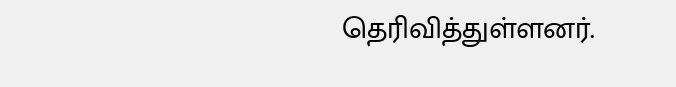தெரிவித்துள்ளனர்.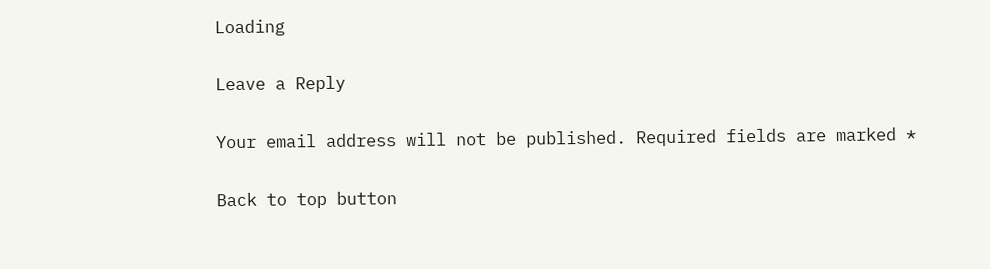Loading

Leave a Reply

Your email address will not be published. Required fields are marked *

Back to top button